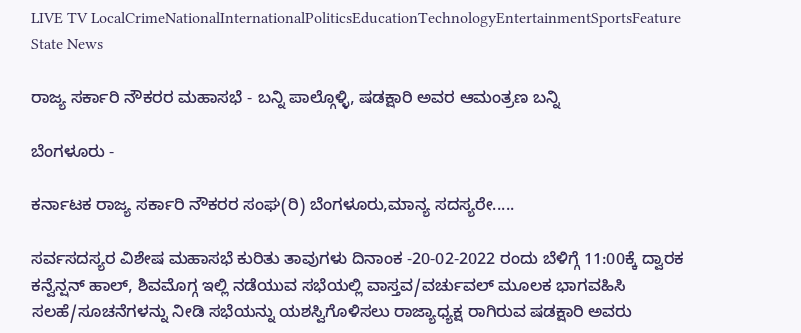LIVE TV LocalCrimeNationalInternationalPoliticsEducationTechnologyEntertainmentSportsFeature
State News

ರಾಜ್ಯ ಸರ್ಕಾರಿ ನೌಕರರ ಮಹಾಸಭೆ - ಬನ್ನಿ ಪಾಲ್ಗೊಳ್ಳಿ, ಷಡಕ್ಷಾರಿ ಅವರ ಆಮಂತ್ರಣ ಬನ್ನಿ

ಬೆಂಗಳೂರು -

ಕರ್ನಾಟಕ ರಾಜ್ಯ ಸರ್ಕಾರಿ ನೌಕರರ ಸಂಘ(ರಿ) ಬೆಂಗಳೂರು,ಮಾನ್ಯ ಸದಸ್ಯರೇ.....

ಸರ್ವಸದಸ್ಯರ ವಿಶೇಷ ಮಹಾಸಭೆ ಕುರಿತು ತಾವುಗಳು ದಿನಾಂಕ -20-02-2022 ರಂದು ಬೆಳಿಗ್ಗೆ 11:00ಕ್ಕೆ ದ್ವಾರಕ ಕನ್ವೆನ್ಷನ್ ಹಾಲ್, ಶಿವಮೊಗ್ಗ ಇಲ್ಲಿ ನಡೆಯುವ ಸಭೆಯಲ್ಲಿ ವಾಸ್ತವ/ವರ್ಚುವಲ್ ಮೂಲಕ ಭಾಗವಹಿಸಿ ಸಲಹೆ/ಸೂಚನೆಗಳನ್ನು ನೀಡಿ ಸಭೆಯನ್ನು ಯಶಸ್ವಿಗೊಳಿಸಲು ರಾಜ್ಯಾಧ್ಯಕ್ಷ ರಾಗಿರುವ ಷಡಕ್ಷಾರಿ ಅವರು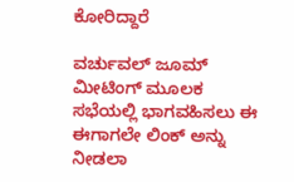ಕೋರಿದ್ದಾರೆ

ವರ್ಚುವಲ್ ಜೂಮ್ ಮೀಟಿಂಗ್ ಮೂಲಕ ಸಭೆಯಲ್ಲಿ ಭಾಗವಹಿಸಲು ಈ ಈಗಾಗಲೇ ಲಿಂಕ್ ಅನ್ನು ನೀಡಲಾ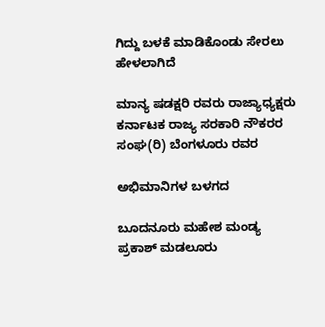ಗಿದ್ದು ಬಳಕೆ ಮಾಡಿಕೊಂಡು ಸೇರಲು ಹೇಳಲಾಗಿದೆ

ಮಾನ್ಯ ಷಡಕ್ಷರಿ ರವರು ರಾಜ್ಯಾಧ್ಯಕ್ಷರು ಕರ್ನಾಟಕ ರಾಜ್ಯ ಸರಕಾರಿ ನೌಕರರ ಸಂಘ(ರಿ) ಬೆಂಗಳೂರು ರವರ

ಅಭಿಮಾನಿಗಳ ಬಳಗದ

ಬೂದನೂರು ಮಹೇಶ ಮಂಡ್ಯ
ಪ್ರಕಾಶ್ ಮಡಲೂರು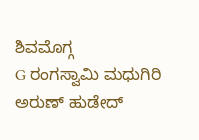ಶಿವಮೊಗ್ಗ
G ರಂಗಸ್ವಾಮಿ ಮಧುಗಿರಿ
ಅರುಣ್ ಹುಡೇದ್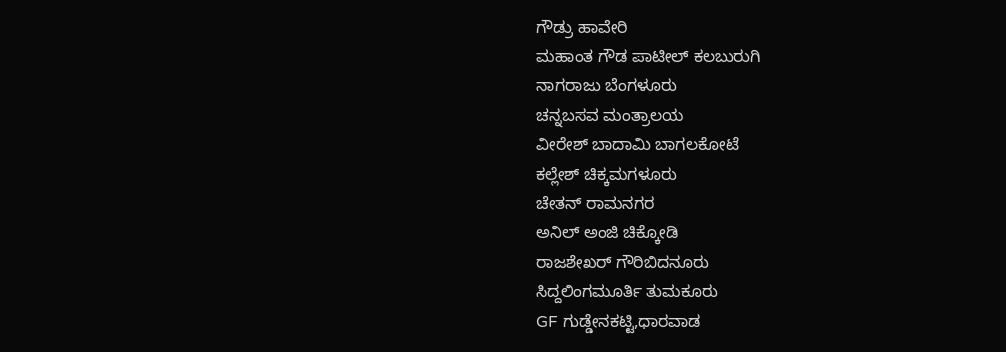ಗೌಡ್ರು ಹಾವೇರಿ
ಮಹಾಂತ ಗೌಡ ಪಾಟೀಲ್ ಕಲಬುರುಗಿ
ನಾಗರಾಜು ಬೆಂಗಳೂರು
ಚನ್ನಬಸವ ಮಂತ್ರಾಲಯ
ವೀರೇಶ್ ಬಾದಾಮಿ ಬಾಗಲಕೋಟೆ
ಕಲ್ಲೇಶ್ ಚಿಕ್ಕಮಗಳೂರು
ಚೇತನ್ ರಾಮನಗರ
ಅನಿಲ್ ಅಂಜಿ ಚಿಕ್ಕೋಡಿ
ರಾಜಶೇಖರ್ ಗೌರಿಬಿದನೂರು
ಸಿದ್ದಲಿಂಗಮೂರ್ತಿ ತುಮಕೂರು
GF ಗುಡ್ಡೇನಕಟ್ಟಿ,ಧಾರವಾಡ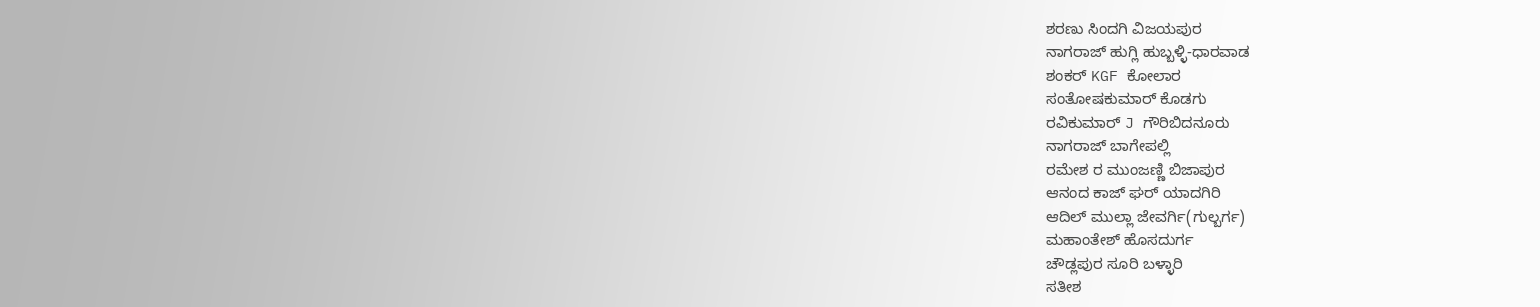ಶರಣು ಸಿಂದಗಿ ವಿಜಯಪುರ
ನಾಗರಾಜ್ ಹುಗ್ಲಿ ಹುಬ್ಬಳ್ಳಿ-ಧಾರವಾಡ
ಶಂಕರ್ KGF ಕೋಲಾರ
ಸಂತೋಷಕುಮಾರ್ ಕೊಡಗು
ರವಿಕುಮಾರ್ J ಗೌರಿಬಿದನೂರು
ನಾಗರಾಜ್ ಬಾಗೇಪಲ್ಲಿ
ರಮೇಶ ರ ಮುಂಜಣ್ಣಿ ಬಿಜಾಪುರ
ಆನಂದ ಕಾಜ್ ಘರ್ ಯಾದಗಿರಿ
ಆದಿಲ್ ಮುಲ್ಲಾ ಜೇವರ್ಗಿ(ಗುಲ್ಬರ್ಗ)
ಮಹಾಂತೇಶ್ ಹೊಸದುರ್ಗ
ಚೌಡ್ಲಪುರ ಸೂರಿ ಬಳ್ಳಾರಿ
ಸತೀಶ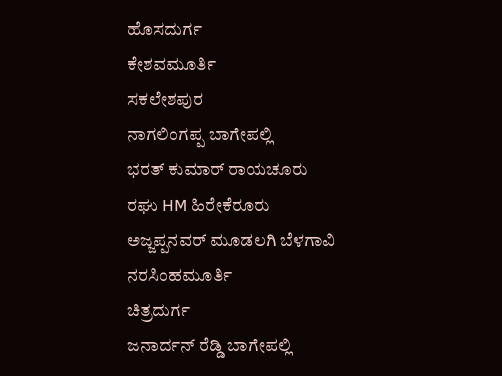ಹೊಸದುರ್ಗ
ಕೇಶವಮೂರ್ತಿ
ಸಕಲೇಶಪುರ
ನಾಗಲಿಂಗಪ್ಪ ಬಾಗೇಪಲ್ಲಿ
ಭರತ್ ಕುಮಾರ್ ರಾಯಚೂರು
ರಘು HM ಹಿರೇಕೆರೂರು
ಅಜ್ಜಪ್ಪನವರ್ ಮೂಡಲಗಿ ಬೆಳಗಾವಿ
ನರಸಿಂಹಮೂರ್ತಿ
ಚಿತ್ರದುರ್ಗ
ಜನಾರ್ದನ್ ರೆಡ್ಡಿ ಬಾಗೇಪಲ್ಲಿ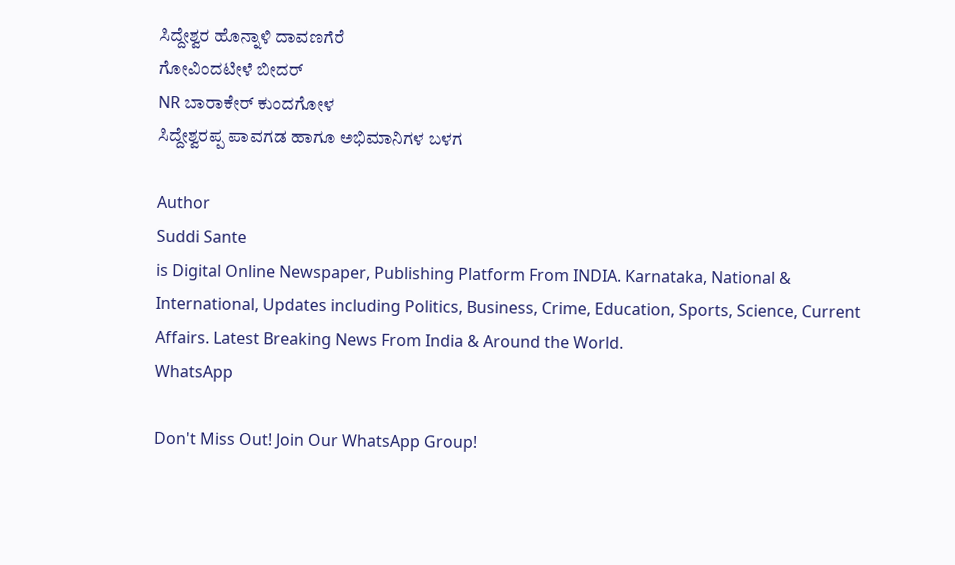ಸಿದ್ದೇಶ್ವರ ಹೊನ್ನಾಳಿ ದಾವಣಗೆರೆ
ಗೋವಿಂದಟೀಳೆ ಬೀದರ್
NR ಬಾರಾಕೇರ್ ಕುಂದಗೋಳ
ಸಿದ್ದೇಶ್ವರಪ್ಪ ಪಾವಗಡ ಹಾಗೂ ಅಭಿಮಾನಿಗಳ ಬಳಗ

Author
Suddi Sante
is Digital Online Newspaper, Publishing Platform From INDIA. Karnataka, National & International, Updates including Politics, Business, Crime, Education, Sports, Science, Current Affairs. Latest Breaking News From India & Around the World.
WhatsApp

Don't Miss Out! Join Our WhatsApp Group!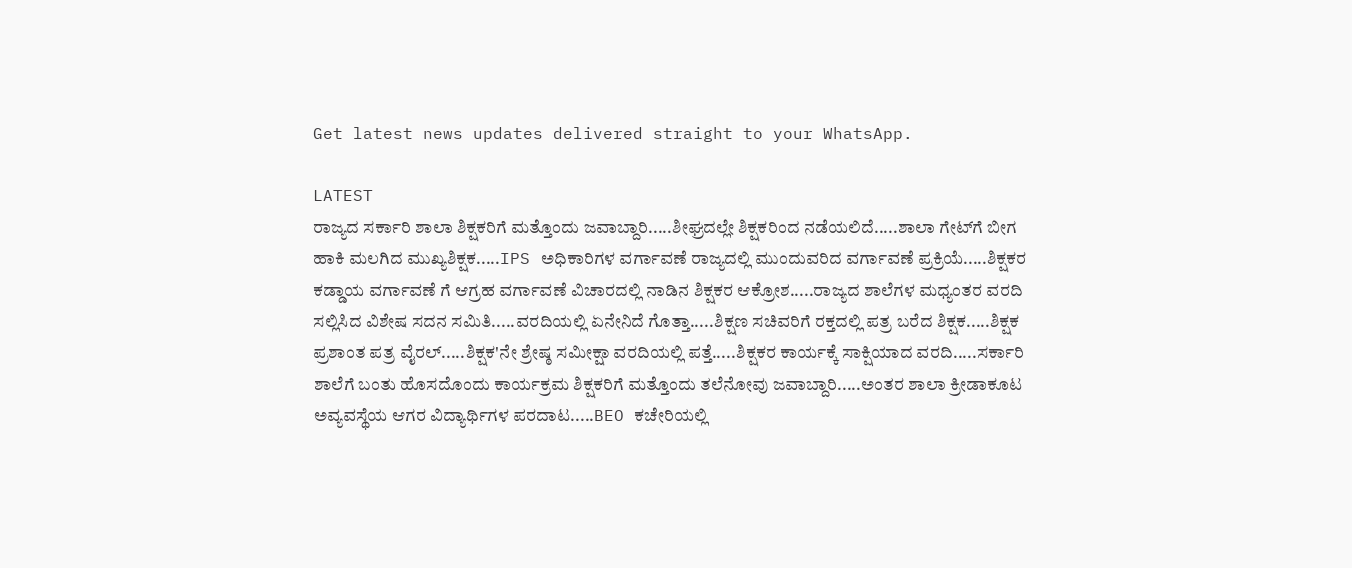Get latest news updates delivered straight to your WhatsApp.

LATEST
ರಾಜ್ಯದ ಸರ್ಕಾರಿ ಶಾಲಾ ಶಿಕ್ಷಕರಿಗೆ ಮತ್ತೊಂದು ಜವಾಬ್ದಾರಿ.....ಶೀಘ್ರದಲ್ಲೇ ಶಿಕ್ಷಕರಿಂದ ನಡೆಯಲಿದೆ.....ಶಾಲಾ ಗೇಟ್‌ಗೆ ಬೀಗ ಹಾಕಿ ಮಲಗಿದ ಮುಖ್ಯಶಿಕ್ಷಕ.....IPS ಅಧಿಕಾರಿಗಳ ವರ್ಗಾವಣೆ ರಾಜ್ಯದಲ್ಲಿ ಮುಂದುವರಿದ ವರ್ಗಾವಣೆ ಪ್ರಕ್ರಿಯೆ.....ಶಿಕ್ಷಕರ ಕಡ್ಡಾಯ ವರ್ಗಾವಣೆ ಗೆ ಆಗ್ರಹ ವರ್ಗಾವಣೆ ವಿಚಾರದಲ್ಲಿ ನಾಡಿನ ಶಿಕ್ಷಕರ ಆಕ್ರೋಶ.....ರಾಜ್ಯದ ಶಾಲೆಗಳ ಮಧ್ಯಂತರ ವರದಿ ಸಲ್ಲಿಸಿದ ವಿಶೇಷ ಸದನ ಸಮಿತಿ.....ವರದಿಯಲ್ಲಿ ಏನೇನಿದೆ ಗೊತ್ತಾ.....ಶಿಕ್ಷಣ ಸಚಿವರಿಗೆ ರಕ್ತದಲ್ಲಿ ಪತ್ರ ಬರೆದ ಶಿಕ್ಷಕ.....ಶಿಕ್ಷಕ ಪ್ರಶಾಂತ ಪತ್ರ ವೈರಲ್.....ಶಿಕ್ಷಕ'ನೇ ಶ್ರೇಷ್ಠ ಸಮೀಕ್ಷಾ ವರದಿಯಲ್ಲಿ ಪತ್ತೆ.....ಶಿಕ್ಷಕರ ಕಾರ್ಯಕ್ಕೆ ಸಾಕ್ಷಿಯಾದ ವರದಿ.....ಸರ್ಕಾರಿ ಶಾಲೆಗೆ ಬಂತು ಹೊಸದೊಂದು ಕಾರ್ಯಕ್ರಮ ಶಿಕ್ಷಕರಿಗೆ ಮತ್ತೊಂದು ತಲೆನೋವು ಜವಾಬ್ದಾರಿ.....ಅಂತರ ಶಾಲಾ ಕ್ರೀಡಾಕೂಟ ಅವ್ಯವಸ್ಥೆಯ ಆಗರ ವಿದ್ಯಾರ್ಥಿಗಳ ಪರದಾಟ.....BEO ಕಚೇರಿಯಲ್ಲಿ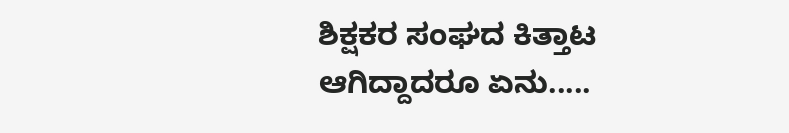ಶಿಕ್ಷಕರ ಸಂಘದ ಕಿತ್ತಾಟ ಆಗಿದ್ದಾದರೂ ಏನು.....